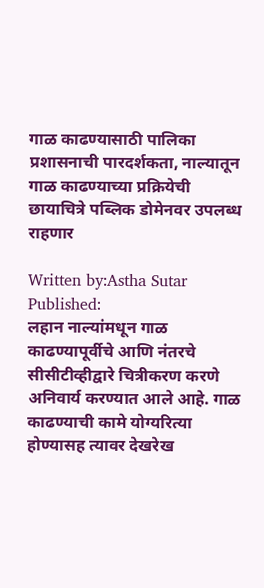गाळ काढण्यासाठी पालिका प्रशासनाची पारदर्शकता, नाल्यातून गाळ काढण्याच्या प्रक्रियेची छायाचित्रे पब्लिक डोमेनवर उपलब्ध राहणार

Written by:Astha Sutar
Published:
लहान नाल्यांमधून गाळ काढण्यापूर्वीचे आणि नंतरचे सीसीटीव्हीद्वारे चित्रीकरण करणे अनिवार्य करण्यात आले आहे. गाळ काढण्याची कामे योग्यरित्या होण्यासह त्यावर देखरेख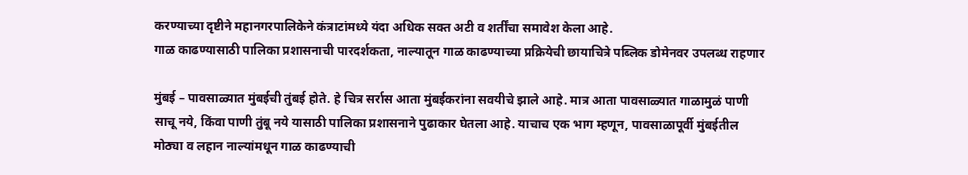करण्याच्या दृष्टीने महानगरपालिकेने कंत्राटांमध्ये यंदा अधिक सक्त अटी व शर्तींचा समावेश केला आहे.
गाळ काढण्यासाठी पालिका प्रशासनाची पारदर्शकता, नाल्यातून गाळ काढण्याच्या प्रक्रियेची छायाचित्रे पब्लिक डोमेनवर उपलब्ध राहणार

मुंबई – पावसाळ्यात मुंबईची तुंबई होते. हे चित्र सर्रास आता मुंबईकरांना सवयीचे झाले आहे. मात्र आता पावसाळ्यात गाळामुळं पाणी साचू नये, किंवा पाणी तुंबू नये यासाठी पालिका प्रशासनाने पुढाकार घेतला आहे. याचाच एक भाग म्हणून, पावसाळापूर्वी मुंबईतील मोठ्या व लहान नाल्यांमधून गाळ काढण्याची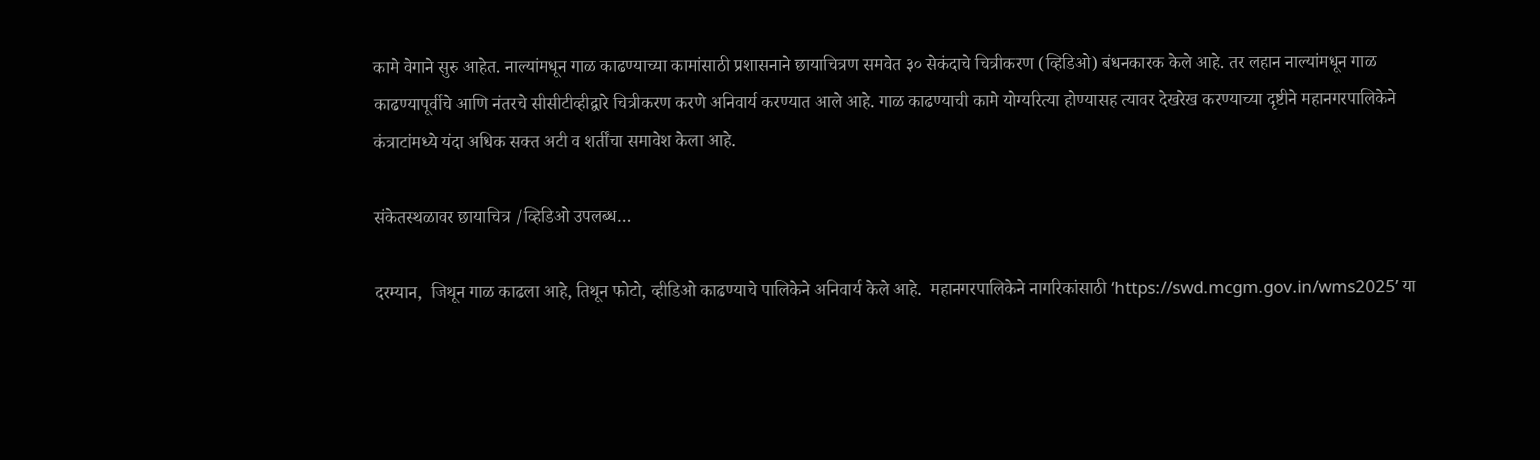कामे वेगाने सुरु आहेत. नाल्यांमधून गाळ काढण्याच्या कामांसाठी प्रशासनाने छायाचित्रण समवेत ३० सेकंदाचे चित्रीकरण (व्हिडिओ) बंधनकारक केले आहे. तर लहान नाल्यांमधून गाळ काढण्यापूर्वीचे आणि नंतरचे सीसीटीव्हीद्वारे चित्रीकरण करणे अनिवार्य करण्यात आले आहे. गाळ काढण्याची कामे योग्यरित्या होण्यासह त्यावर देखरेख करण्याच्या दृष्टीने महानगरपालिकेने कंत्राटांमध्ये यंदा अधिक सक्त अटी व शर्तींचा समावेश केला आहे.

संकेतस्थळावर छायाचित्र /व्हिडिओ उपलब्ध…

दरम्यान,  जिथून गाळ काढला आहे, तिथून फोटो, व्हीडिओ काढण्याचे पालिकेने अनिवार्य केले आहे.  महानगरपालिकेने नागरिकांसाठी ‘https://swd.mcgm.gov.in/wms2025’ या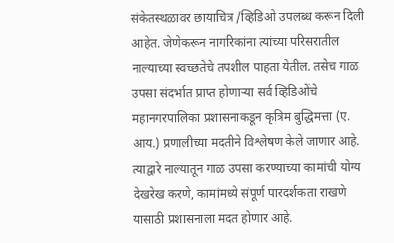संकेतस्थळावर छायाचित्र /व्हिडिओ उपलब्ध करून दिली आहेत. जेणेकरून नागरिकांना त्यांच्या परिसरातील नाल्याच्या स्वच्छतेचे तपशील पाहता येतील. तसेच गाळ उपसा संदर्भात प्राप्त होणाऱ्या सर्व व्हिडिओंचे महानगरपालिका प्रशासनाकडून कृत्रिम बुद्धिमत्ता (ए. आय.) प्रणालीच्या मदतीने विश्लेषण केले जाणार आहे. त्याद्वारे नाल्यातून गाळ उपसा करण्याच्या कामांची योग्य देखरेख करणे, कामांमध्ये संपूर्ण पारदर्शकता राखणे यासाठी प्रशासनाला मदत होणार आहे.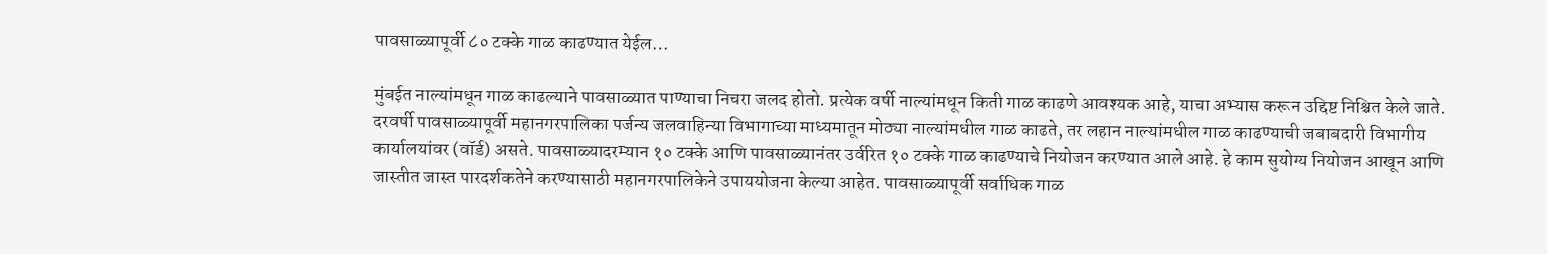पावसाळ्यापूर्वी ८० टक्के गाळ काढण्यात येईल…

मुंबईत नाल्यांमधून गाळ काढल्याने पावसाळ्यात पाण्याचा निचरा जलद होतो. प्रत्येक वर्षी नाल्यांमधून किती गाळ काढणे आवश्यक आहे, याचा अभ्यास करून उद्दिष्ट निश्चित केले जाते. दरवर्षी पावसाळ्यापूर्वी महानगरपालिका पर्जन्य जलवाहिन्या विभागाच्या माध्यमातून मोठ्या नाल्यांमधील गाळ काढते, तर लहान नाल्यांमधील गाळ काढण्याची जबाबदारी विभागीय कार्यालयांवर (वॉर्ड) असते. पावसाळ्यादरम्यान १० टक्के आणि पावसाळ्यानंतर उर्वरित १० टक्के गाळ काढण्याचे नियोजन करण्यात आले आहे. हे काम सुयोग्य नियोजन आखून आणि जास्तीत जास्त पारदर्शकतेने करण्यासाठी महानगरपालिकेने उपाययोजना केल्या आहेत. पावसाळ्यापूर्वी सर्वाधिक गाळ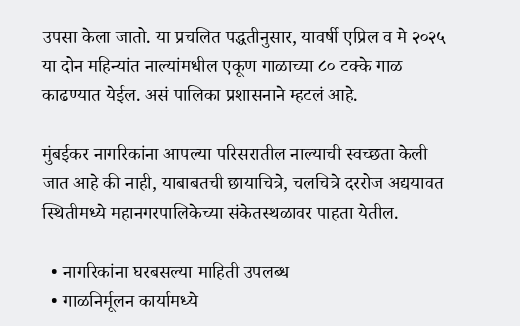उपसा केला जातो. या प्रचलित पद्धतीनुसार, यावर्षी एप्रिल व मे २०२५ या दोन महिन्यांत नाल्यांमधील एकूण गाळाच्या ८० टक्के गाळ काढण्यात येईल. असं पालिका प्रशासनाने म्हटलं आहे.

मुंबईकर नागरिकांना आपल्‍या परिसरातील नाल्‍याची स्‍वच्‍छता केली जात आहे की नाही, याबाबतची छायाचित्रे, चलचित्रे दररोज अद्ययावत स्थितीमध्‍ये महानगरपालिकेच्‍या संकेतस्‍थळावर पाहता येतील.

  • नागरिकांना घरबसल्या माहिती उपलब्ध
  • गाळनिर्मूलन कार्यामध्ये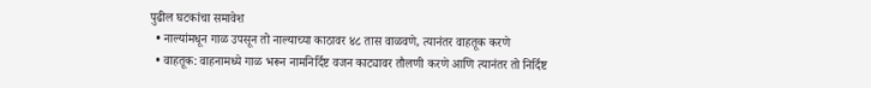पुढील घटकांचा समावेश
  • नाल्यांमधून गाळ उपसून तो नाल्याच्या काठावर ४८ तास वाळवणे, त्यानंतर वाहतूक करणे
  • वाहतूक: वाहनामध्ये गाळ भरून नामनिर्दिष्ट वजन काट्यावर तौलणी करणे आणि त्यानंतर तो निर्दिष्ट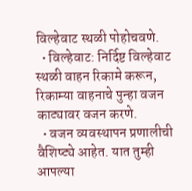विल्हेवाट स्थळी पोहोचवणे.
  • विल्हेवाट: निर्दिष्ट विल्हेवाट स्थळी वाहन रिकामे करून, रिकाम्या वाहनाचे पुन्हा वजन काट्यावर वजन करणे.
  • वजन व्यवस्थापन प्रणालीची वैशिष्ट्ये आहेत. यात तुम्ही आपल्‍या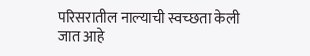परिसरातील नाल्‍याची स्‍वच्‍छता केली जात आहे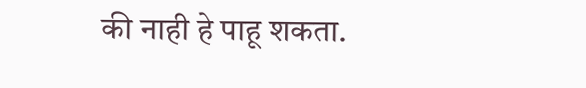की नाही हे पाहू शकता.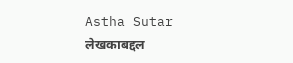Astha Sutar
लेखकाबद्दल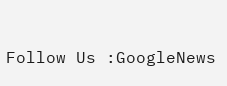Follow Us :GoogleNews